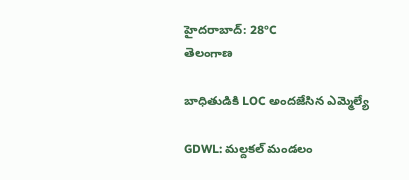హైదరాబాద్: 28°C
తెలంగాణ

బాధితుడికి LOC అందజేసిన ఎమ్మెల్యే

GDWL: మల్దకల్ మండలం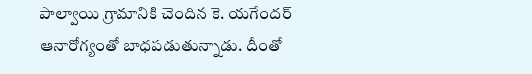పాల్వాయి గ్రామానికి చెందిన కె. యగేందర్ ఆనారోగ్యంతో బాధపడుతున్నాడు. దీంతో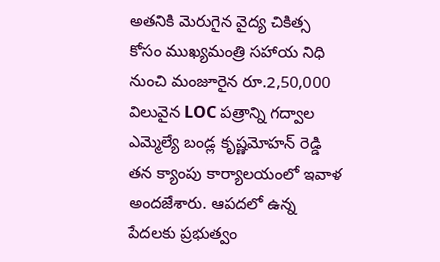అతనికి మెరుగైన వైద్య చికిత్స కోసం ముఖ్యమంత్రి సహాయ నిధి నుంచి మంజూరైన రూ.2,50,000 విలువైన LOC పత్రాన్ని గద్వాల ఎమ్మెల్యే బండ్ల కృష్ణమోహన్ రెడ్డి తన క్యాంపు కార్యాలయంలో ఇవాళ అందజేశారు. ఆపదలో ఉన్న పేదలకు ప్రభుత్వం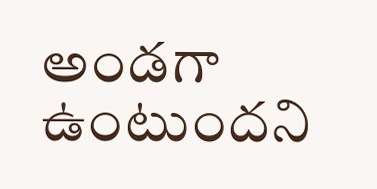అండగా ఉంటుందని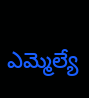ఎమ్మెల్యే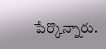పేర్కొన్నారు.